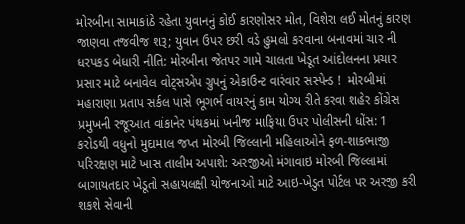મોરબીના સામાકાંઠે રહેતા યુવાનનું કોઈ કારણોસર મોત, વિશેરા લઈ મોતનું કારણ જાણવા તજવીજ શરૂ; યુવાન ઉપર છરી વડે હુમલો કરવાના બનાવમાં ચાર ની ધરપકડ બેધારી નીતિ: મોરબીના જેતપર ગામે ચાલતા ખેડૂત આંદોલનના પ્રચાર પ્રસાર માટે બનાવેલ વોટ્સએપ ગ્રુપનું એકાઉન્ટ વારંવાર સસ્પેન્ડ !  મોરબીમાં મહારાણા પ્રતાપ સર્કલ પાસે ભૂગર્ભ વાયરનું કામ યોગ્ય રીતે કરવા શહેર કોંગ્રેસ પ્રમુખની રજૂઆત વાંકાનેર પંથકમાં ખનીજ માફિયા ઉપર પોલીસની ધોંસ: 1 કરોડથી વધુનો મુદામાલ જપ્ત મોરબી જિલ્લાની મહિલાઓને ફળ-શાકભાજી પરિરક્ષણ માટે ખાસ તાલીમ અપાશે: અરજીઓ મંગાવાઇ મોરબી જિલ્લામાં બાગાયતદાર ખેડૂતો સહાયલક્ષી યોજનાઓ માટે આઇ-ખેડુત પોર્ટલ પર અરજી કરી શકશે સેવાની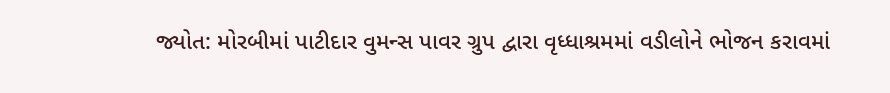જ્યોત: મોરબીમાં પાટીદાર વુમન્સ પાવર ગ્રુપ દ્વારા વૃધ્ધાશ્રમમાં વડીલોને ભોજન કરાવમાં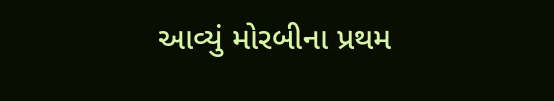આવ્યું મોરબીના પ્રથમ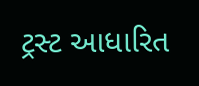ટ્રસ્ટ આધારિત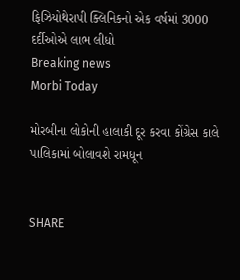ફિઝિયોથેરાપી ક્લિનિકનો એક વર્ષમાં 3000 દર્દીઓએ લાભ લીધો
Breaking news
Morbi Today

મોરબીના લોકોની હાલાકી દૂર કરવા કોંગ્રેસ કાલે પાલિકામાં બોલાવશે રામધૂન


SHARE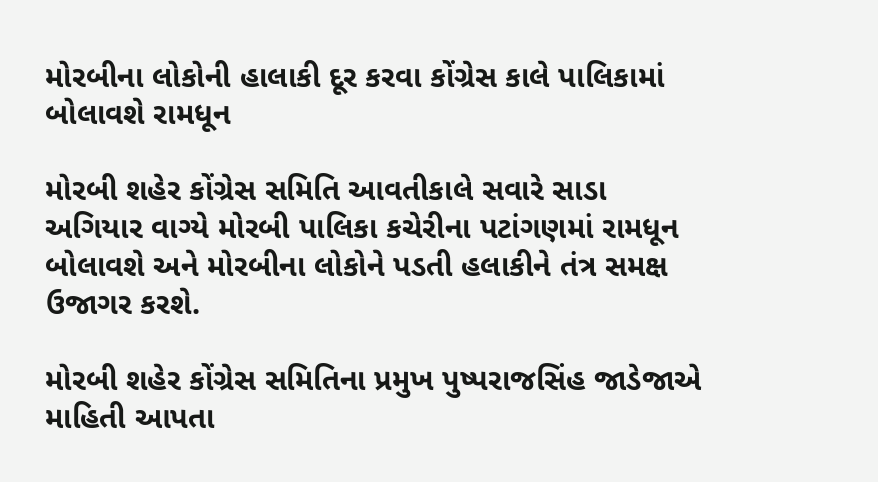મોરબીના લોકોની હાલાકી દૂર કરવા કોંગ્રેસ કાલે પાલિકામાં બોલાવશે રામધૂન

મોરબી શહેર કોંગ્રેસ સમિતિ આવતીકાલે સવારે સાડા અગિયાર વાગ્યે મોરબી પાલિકા કચેરીના પટાંગણમાં રામધૂન બોલાવશે અને મોરબીના લોકોને પડતી હલાકીને તંત્ર સમક્ષ ઉજાગર કરશે.

મોરબી શહેર કોંગ્રેસ સમિતિના પ્રમુખ પુષ્પરાજસિંહ જાડેજાએ માહિતી આપતા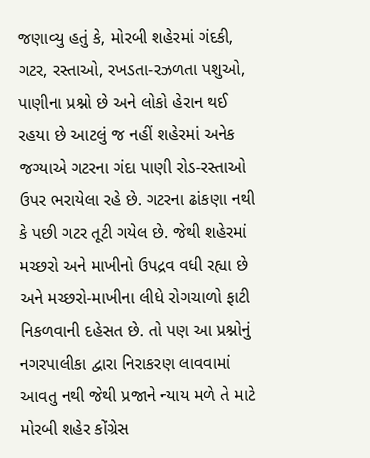જણાવ્યુ હતું કે, મોરબી શહેરમાં ગંદકી, ગટર, રસ્તાઓ, રખડતા-રઝળતા પશુઓ, પાણીના પ્રશ્નો છે અને લોકો હેરાન થઈ રહયા છે આટલું જ નહીં શહેરમાં અનેક જગ્યાએ ગટરના ગંદા પાણી રોડ-રસ્તાઓ ઉપર ભરાયેલા રહે છે. ગટરના ઢાંકણા નથી કે પછી ગટર તૂટી ગયેલ છે. જેથી શહેરમાં મચ્છરો અને માખીનો ઉપદ્રવ વધી રહ્યા છે અને મચ્છરો-માખીના લીધે રોગચાળો ફાટી નિકળવાની દહેસત છે. તો પણ આ પ્રશ્નોનું નગરપાલીકા દ્વારા નિરાકરણ લાવવામાં આવતુ નથી જેથી પ્રજાને ન્યાય મળે તે માટે મોરબી શહેર કોંગ્રેસ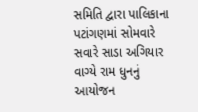સમિતિ દ્વારા પાલિકાના પટાંગણમાં સોમવારે સવારે સાડા અગિયાર વાગ્યે રામ ધુનનું આયોજન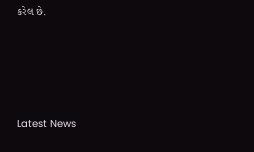કરેલ છે.






Latest News